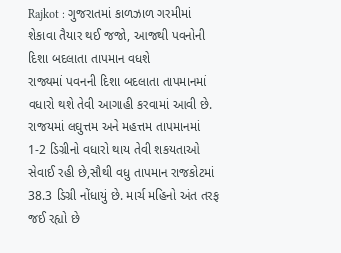Rajkot : ગુજરાતમાં કાળઝાળ ગરમીમાં શેકાવા તૈયાર થઈ જજો, આજથી પવનોની દિશા બદલાતા તાપમાન વધશે
રાજ્યમાં પવનની દિશા બદલાતા તાપમાનમાં વધારો થશે તેવી આગાહી કરવામાં આવી છે. રાજયમાં લઘુત્તમ અને મહત્તમ તાપમાનમાં 1-2 ડિગ્રીનો વધારો થાય તેવી શકયતાઓ સેવાઈ રહી છે,સૌથી વધુ તાપમાન રાજકોટમાં 38.3 ડિગ્રી નોંધાયું છે. માર્ચ મહિનો અંત તરફ જઈ રહ્યો છે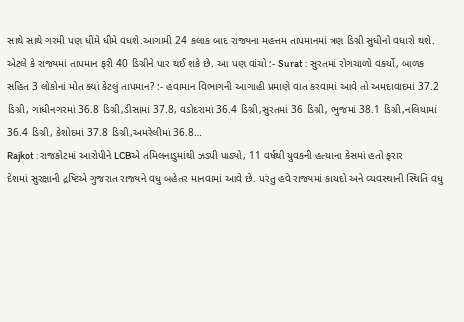સાથે સાથે ગરમી પણ ધીમે ધીમે વધશે.આગામી 24 કલાક બાદ રાજ્યના મહત્તમ તાપમાનમાં ત્રણ ડિગ્રી સુધીનો વધારો થશે. એટલે કે રાજ્યમાં તાપમાન ફરી 40 ડિગ્રીને પાર થઈ શકે છે. આ પણ વાંચો :- Surat : સુરતમાં રોગચાળો વકર્યો, બાળક સહિત 3 લોકોનાં મોત ક્યાં કેટલું તાપમાન? :- હવામાન વિભાગની આગાહી પ્રમાણે વાત કરવામાં આવે તો અમદાવાદમાં 37.2 ડિગ્રી, ગાંધીનગરમાં 36.8 ડિગ્રી,ડીસામાં 37.8, વડોદરામાં 36.4 ડિગ્રી,સુરતમાં 36 ડિગ્રી, ભુજમાં 38.1 ડિગ્રી,નલિયામાં 36.4 ડિગ્રી, કેશોદમાં 37.8 ડિગ્રી,અમરેલીમાં 36.8…
Rajkot : રાજકોટમાં આરોપીને LCBએ તમિલનાડુમાંથી ઝડપી પાડ્યો, 11 વર્ષથી યુવકની હત્યાના કેસમાં હતો ફરાર
દેશમાં સુરક્ષાની દ્રષ્ટિએ ગુજરાત રાજ્યને વધુ બહેતર માનવામાં આવે છે. પરંતુ હવે રાજ્યમાં કાયદો અને વ્યવસ્થાની સ્થિતિ વધુ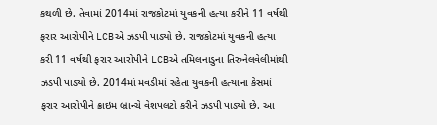કથળી છે. તેવામાં 2014માં રાજકોટમાં યુવકની હત્યા કરીને 11 વર્ષથી ફરાર આરોપીને LCBએ ઝડપી પાડ્યો છે. રાજકોટમાં યુવકની હત્યા કરી 11 વર્ષથી ફરાર આરોપીને LCBએ તમિલનાડુના તિરુનેલવેલીમાંથી ઝડપી પાડ્યો છે. 2014માં મવડીમાં રહેતા યુવકની હત્યાના કેસમાં ફરાર આરોપીને ક્રાઇમ બ્રાન્ચે વેશપલટો કરીને ઝડપી પાડ્યો છે. આ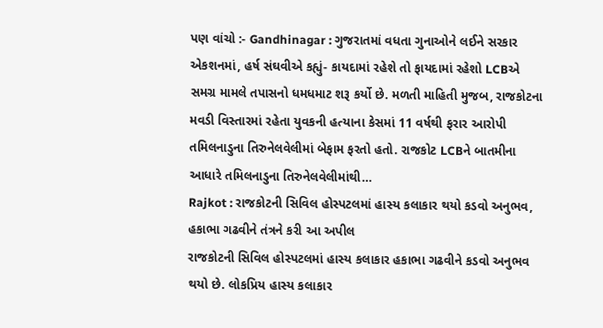પણ વાંચો :- Gandhinagar : ગુજરાતમાં વધતા ગુનાઓને લઈને સરકાર એકશનમાં, હર્ષ સંઘવીએ કહ્યું- કાયદામાં રહેશે તો ફાયદામાં રહેશો LCBએ સમગ્ર મામલે તપાસનો ધમધમાટ શરૂ કર્યો છે. મળતી માહિતી મુજબ, રાજકોટના મવડી વિસ્તારમાં રહેતા યુવકની હત્યાના કેસમાં 11 વર્ષથી ફરાર આરોપી તમિલનાડુના તિરુનેલવેલીમાં બેફામ ફરતો હતો. રાજકોટ LCBને બાતમીના આધારે તમિલનાડુના તિરુનેલવેલીમાંથી…
Rajkot : રાજકોટની સિવિલ હોસ્પટલમાં હાસ્ય કલાકાર થયો કડવો અનુભવ, હકાભા ગઢવીને તંત્રને કરી આ અપીલ
રાજકોટની સિવિલ હોસ્પટલમાં હાસ્ય કલાકાર હકાભા ગઢવીને કડવો અનુભવ થયો છે. લોકપ્રિય હાસ્ય કલાકાર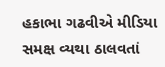હકાભા ગઢવીએ મીડિયા સમક્ષ વ્યથા ઠાલવતાં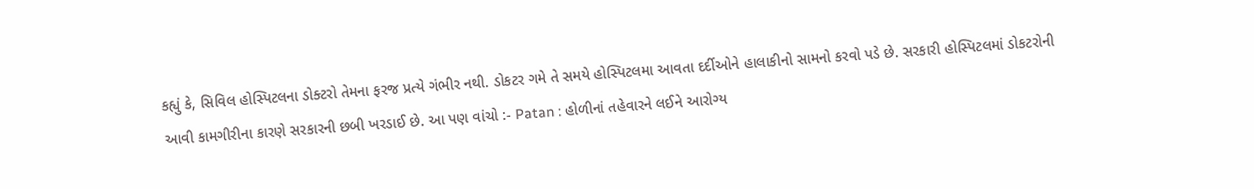કહ્યું કે, સિવિલ હોસ્પિટલના ડોક્ટરો તેમના ફરજ પ્રત્યે ગંભીર નથી. ડોકટર ગમે તે સમયે હોસ્પિટલમા આવતા દર્દીઓને હાલાકીનો સામનો કરવો પડે છે. સરકારી હોસ્પિટલમાં ડોકટરોની આવી કામગીરીના કારણે સરકારની છબી ખરડાઈ છે. આ પણ વાંચો :- Patan : હોળીનાં તહેવારને લઈને આરોગ્ય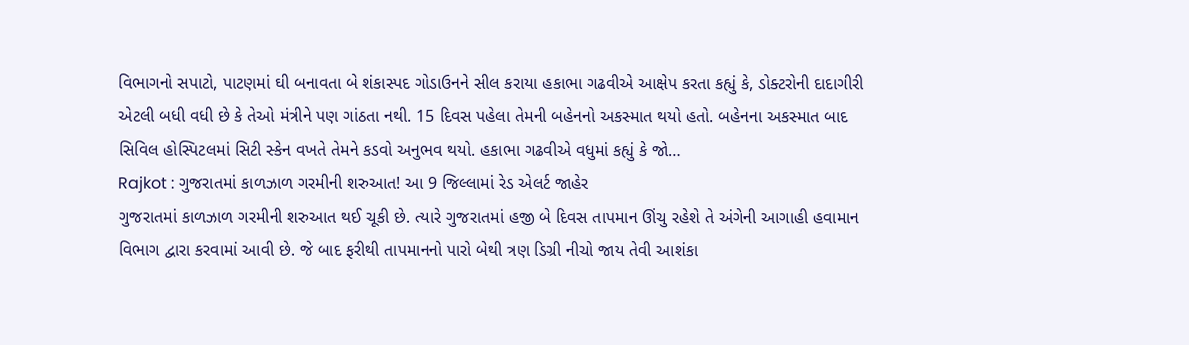વિભાગનો સપાટો, પાટણમાં ઘી બનાવતા બે શંકાસ્પદ ગોડાઉનને સીલ કરાયા હકાભા ગઢવીએ આક્ષેપ કરતા કહ્યું કે, ડોક્ટરોની દાદાગીરી એટલી બધી વધી છે કે તેઓ મંત્રીને પણ ગાંઠતા નથી. 15 દિવસ પહેલા તેમની બહેનનો અકસ્માત થયો હતો. બહેનના અકસ્માત બાદ સિવિલ હોસ્પિટલમાં સિટી સ્કેન વખતે તેમને કડવો અનુભવ થયો. હકાભા ગઢવીએ વધુમાં કહ્યું કે જો…
Rajkot : ગુજરાતમાં કાળઝાળ ગરમીની શરુઆત! આ 9 જિલ્લામાં રેડ એલર્ટ જાહેર
ગુજરાતમાં કાળઝાળ ગરમીની શરુઆત થઈ ચૂકી છે. ત્યારે ગુજરાતમાં હજી બે દિવસ તાપમાન ઊંચુ રહેશે તે અંગેની આગાહી હવામાન વિભાગ દ્વારા કરવામાં આવી છે. જે બાદ ફરીથી તાપમાનનો પારો બેથી ત્રણ ડિગ્રી નીચો જાય તેવી આશંકા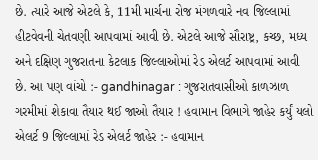છે. ત્યારે આજે એટલે કે, 11મી માર્ચના રોજ મંગળવારે નવ જિલ્લામાં હીટવેવની ચેતવણી આપવામાં આવી છે. એટલે આજે સૌરાષ્ટ્ર, કચ્છ, મધ્ય અને દક્ષિણ ગુજરાતના કેટલાક જિલ્લાઓમાં રેડ એલર્ટ આપવામાં આવી છે. આ પણ વાંચો :- gandhinagar : ગુજરાતવાસીઓ કાળઝાળ ગરમીમાં શેકાવા તૈયાર થઈ જાઓ તૈયાર ! હવામાન વિભાગે જાહેર કર્યું યલો એલર્ટ 9 જિલ્લામાં રેડ એલર્ટ જાહેર :- હવામાન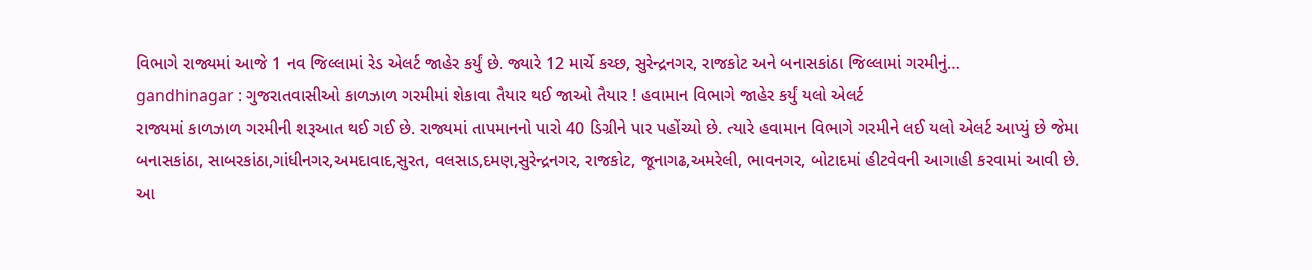વિભાગે રાજ્યમાં આજે 1 નવ જિલ્લામાં રેડ એલર્ટ જાહેર કર્યું છે. જ્યારે 12 માર્ચે કચ્છ, સુરેન્દ્રનગર, રાજકોટ અને બનાસકાંઠા જિલ્લામાં ગરમીનું…
gandhinagar : ગુજરાતવાસીઓ કાળઝાળ ગરમીમાં શેકાવા તૈયાર થઈ જાઓ તૈયાર ! હવામાન વિભાગે જાહેર કર્યું યલો એલર્ટ
રાજ્યમાં કાળઝાળ ગરમીની શરૂઆત થઈ ગઈ છે. રાજ્યમાં તાપમાનનો પારો 40 ડિગ્રીને પાર પહોંચ્યો છે. ત્યારે હવામાન વિભાગે ગરમીને લઈ યલો એલર્ટ આપ્યું છે જેમા બનાસકાંઠા, સાબરકાંઠા,ગાંધીનગર,અમદાવાદ,સુરત, વલસાડ,દમણ,સુરેન્દ્રનગર, રાજકોટ, જૂનાગઢ,અમરેલી, ભાવનગર, બોટાદમાં હીટવેવની આગાહી કરવામાં આવી છે. આ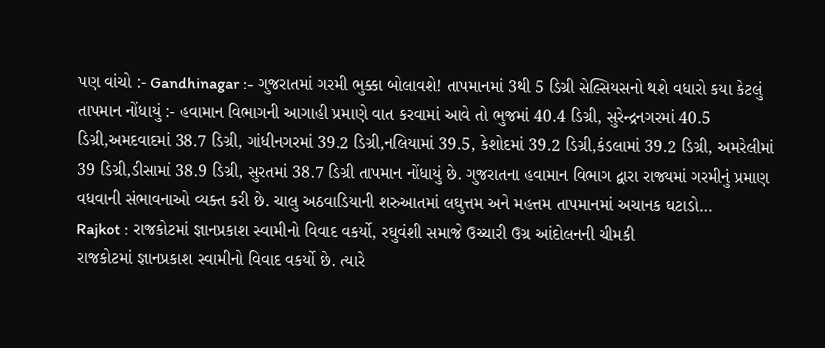પણ વાંચો :- Gandhinagar :- ગુજરાતમાં ગરમી ભુક્કા બોલાવશે! તાપમાનમાં 3થી 5 ડિગ્રી સેલ્સિયસનો થશે વધારો કયા કેટલું તાપમાન નોંધાયું :- હવામાન વિભાગની આગાહી પ્રમાણે વાત કરવામાં આવે તો ભુજમાં 40.4 ડિગ્રી, સુરેન્દ્રનગરમાં 40.5 ડિગ્રી,અમદવાદમાં 38.7 ડિગ્રી, ગાંધીનગરમાં 39.2 ડિગ્રી,નલિયામાં 39.5, કેશોદમાં 39.2 ડિગ્રી,કંડલામાં 39.2 ડિગ્રી, અમરેલીમાં 39 ડિગ્રી,ડીસામાં 38.9 ડિગ્રી, સુરતમાં 38.7 ડિગ્રી તાપમાન નોંધાયું છે. ગુજરાતના હવામાન વિભાગ દ્વારા રાજ્યમાં ગરમીનું પ્રમાણ વધવાની સંભાવનાઓ વ્યક્ત કરી છે. ચાલુ અઠવાડિયાની શરુઆતમાં લઘુત્તમ અને મહત્તમ તાપમાનમાં અચાનક ઘટાડો…
Rajkot : રાજકોટમાં જ્ઞાનપ્રકાશ સ્વામીનો વિવાદ વકર્યો, રઘુવંશી સમાજે ઉચ્ચારી ઉગ્ર આંદોલનની ચીમકી
રાજકોટમાં જ્ઞાનપ્રકાશ સ્વામીનો વિવાદ વકર્યો છે. ત્યારે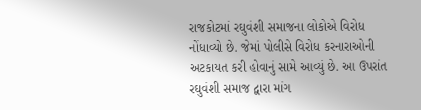રાજકોટમાં રઘુવંશી સમાજના લોકોએ વિરોધ નોંધાવ્યો છે. જેમાં પોલીસે વિરોધ કરનારાઓની અટકાયત કરી હોવાનું સામે આવ્યું છે. આ ઉપરાંત રઘુવંશી સમાજ દ્વારા માંગ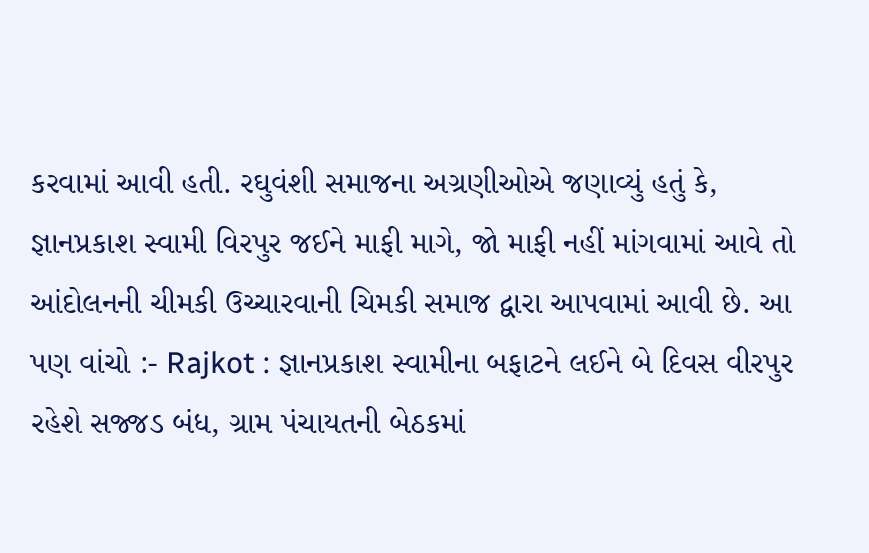કરવામાં આવી હતી. રઘુવંશી સમાજના અગ્રણીઓએ જણાવ્યું હતું કે, જ્ઞાનપ્રકાશ સ્વામી વિરપુર જઈને માફી માગે, જો માફી નહીં માંગવામાં આવે તો આંદોલનની ચીમકી ઉચ્ચારવાની ચિમકી સમાજ દ્વારા આપવામાં આવી છે. આ પણ વાંચો :- Rajkot : જ્ઞાનપ્રકાશ સ્વામીના બફાટને લઈને બે દિવસ વીરપુર રહેશે સજ્જડ બંધ, ગ્રામ પંચાયતની બેઠકમાં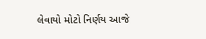લેવાયો મોટો નિર્ણય આજે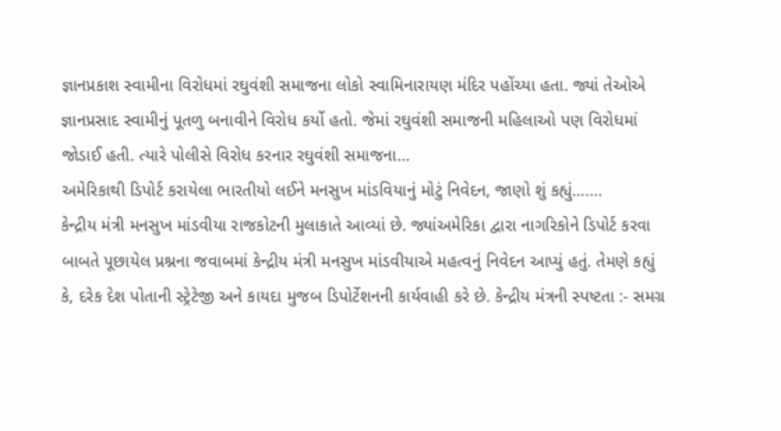જ્ઞાનપ્રકાશ સ્વામીના વિરોધમાં રઘુવંશી સમાજના લોકો સ્વામિનારાયણ મંદિર પહોંચ્યા હતા. જ્યાં તેઓએ જ્ઞાનપ્રસાદ સ્વામીનું પૂતળુ બનાવીને વિરોધ કર્યો હતો. જેમાં રઘુવંશી સમાજની મહિલાઓ પણ વિરોધમાં જોડાઈ હતી. ત્યારે પોલીસે વિરોધ કરનાર રઘુવંશી સમાજના…
અમેરિકાથી ડિપોર્ટ કરાયેલા ભારતીયો લઈને મનસુખ માંડવિયાનું મોટું નિવેદન, જાણો શું કહ્યું…….
કેન્દ્રીય મંત્રી મનસુખ માંડવીયા રાજકોટની મુલાકાતે આવ્યાં છે. જ્યાંઅમેરિકા દ્વારા નાગરિકોને ડિપોર્ટ કરવા બાબતે પૂછાયેલ પ્રશ્નના જવાબમાં કેન્દ્રીય મંત્રી મનસુખ માંડવીયાએ મહત્વનું નિવેદન આપ્યું હતું. તેમણે કહ્યું કે, દરેક દેશ પોતાની સ્ટ્રેટેજી અને કાયદા મુજબ ડિપોર્ટેશનની કાર્યવાહી કરે છે. કેન્દ્રીય મંત્રની સ્પષ્ટતા :- સમગ્ર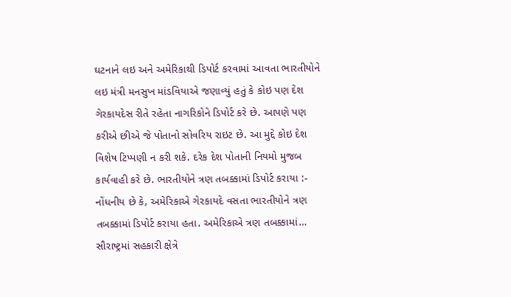ઘટનાને લઇ અને અમેરિકાથી ડિપોર્ટ કરવામાં આવતા ભારતીયોને લઇ મંત્રી મનસુખ માંડવિયાએ જણાવ્યું હતું કે કોઇ પણ દેશ ગેરકાયદેસ રીતે રહેતા નાગરિકોને ડિપોર્ટ કરે છે. આપણે પણ કરીએ છીએ જે પોતાનો સોવરિય રાઇટ છે. આ મુદ્દે કોઇ દેશ વિશેષ ટિપ્પણી ન કરી શકે. દરેક દેશ પોતાની નિયમો મુજબ કાર્યવાહી કરે છે. ભારતીયોને ત્રણ તબક્કામાં ડિપોર્ટ કરાયા :- નોંધનીય છે કે, અમેરિકાએ ગેરકાયદે વસતા ભારતીયોને ત્રણ તબક્કામાં ડિપોર્ટ કરાયા હતા. અમેરિકાએ ત્રણ તબક્કામાં…
સૌરાષ્ટ્રમાં સહકારી ક્ષેત્રે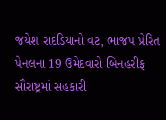જયેશ રાદડિયાનો વટ, ભાજપ પ્રેરિત પેનલના 19 ઉમેદવારો બિનહરીફ
સૌરાષ્ટ્રમાં સહકારી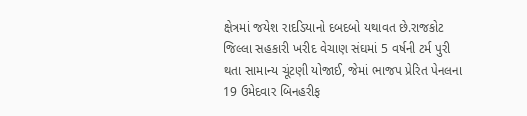ક્ષેત્રમાં જયેશ રાદડિયાનો દબદબો યથાવત છે.રાજકોટ જિલ્લા સહકારી ખરીદ વેચાણ સંઘમાં 5 વર્ષની ટર્મ પુરી થતા સામાન્ય ચૂંટણી યોજાઈ, જેમાં ભાજપ પ્રેરિત પેનલના 19 ઉમેદવાર બિનહરીફ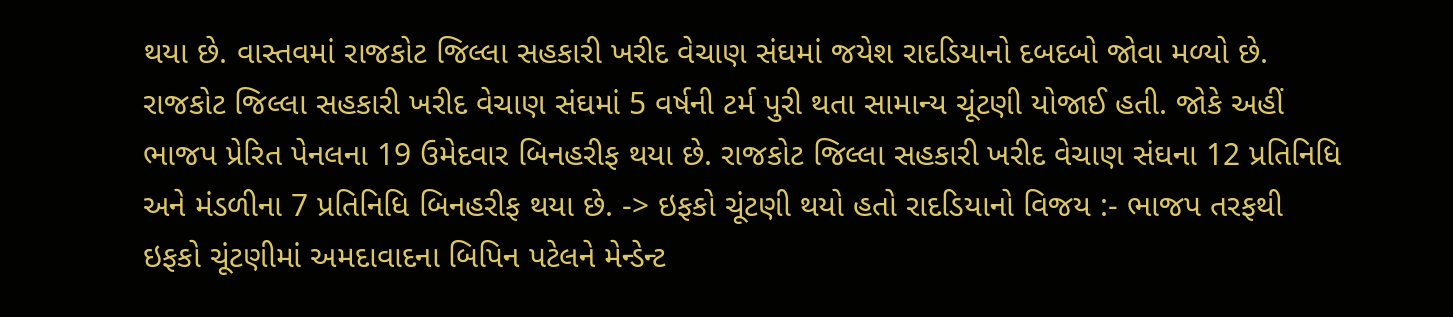થયા છે. વાસ્તવમાં રાજકોટ જિલ્લા સહકારી ખરીદ વેચાણ સંઘમાં જયેશ રાદડિયાનો દબદબો જોવા મળ્યો છે. રાજકોટ જિલ્લા સહકારી ખરીદ વેચાણ સંઘમાં 5 વર્ષની ટર્મ પુરી થતા સામાન્ય ચૂંટણી યોજાઈ હતી. જોકે અહીં ભાજપ પ્રેરિત પેનલના 19 ઉમેદવાર બિનહરીફ થયા છે. રાજકોટ જિલ્લા સહકારી ખરીદ વેચાણ સંઘના 12 પ્રતિનિધિ અને મંડળીના 7 પ્રતિનિધિ બિનહરીફ થયા છે. -> ઇફકો ચૂંટણી થયો હતો રાદડિયાનો વિજય :- ભાજપ તરફથી ઇફકો ચૂંટણીમાં અમદાવાદના બિપિન પટેલને મેન્ડેન્ટ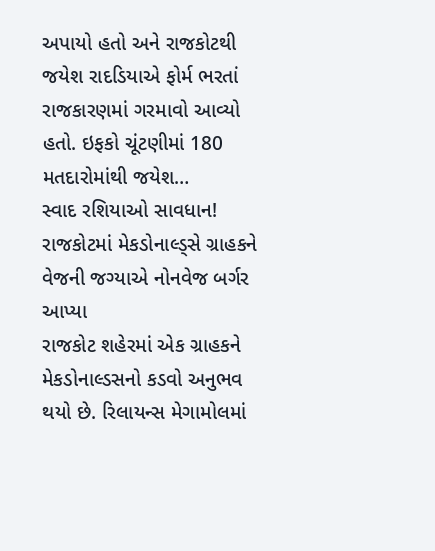અપાયો હતો અને રાજકોટથી જયેશ રાદડિયાએ ફોર્મ ભરતાં રાજકારણમાં ગરમાવો આવ્યો હતો. ઇફકો ચૂંટણીમાં 180 મતદારોમાંથી જયેશ…
સ્વાદ રશિયાઓ સાવધાન! રાજકોટમાં મેકડોનાલ્ડ્સે ગ્રાહકને વેજની જગ્યાએ નોનવેજ બર્ગર આપ્યા
રાજકોટ શહેરમાં એક ગ્રાહકને મેકડોનાલ્ડસનો કડવો અનુભવ થયો છે. રિલાયન્સ મેગામોલમાં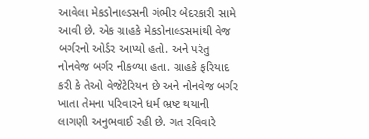આવેલા મેકડોનાલ્ડસની ગંભીર બેદરકારી સામે આવી છે. એક ગ્રાહકે મેકડોનાલ્ડસમાંથી વેજ બર્ગરનો ઓર્ડર આપ્યો હતો. અને પરંતુ નોનવેજ બર્ગર નીકળ્યા હતા. ગ્રાહકે ફરિયાદ કરી કે તેઓ વેજેટેરિયન છે અને નોનવેજ બર્ગર ખાતા તેમના પરિવારને ધર્મ ભ્રષ્ટ થયાની લાગણી અનુભવાઈ રહી છે. ગત રવિવારે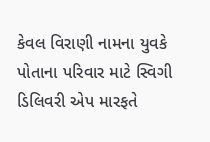કેવલ વિરાણી નામના યુવકે પોતાના પરિવાર માટે સ્વિગી ડિલિવરી એપ મારફતે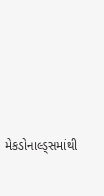મેકડોનાલ્ડ્સમાંથી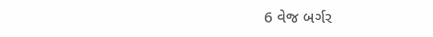6 વેજ બર્ગર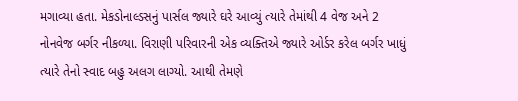મગાવ્યા હતા. મેકડોનાલ્ડસનું પાર્સલ જ્યારે ઘરે આવ્યું ત્યારે તેમાંથી 4 વેજ અને 2 નોનવેજ બર્ગર નીકળ્યા. વિરાણી પરિવારની એક વ્યક્તિએ જ્યારે ઓર્ડર કરેલ બર્ગર ખાધું ત્યારે તેનો સ્વાદ બહુ અલગ લાગ્યો. આથી તેમણે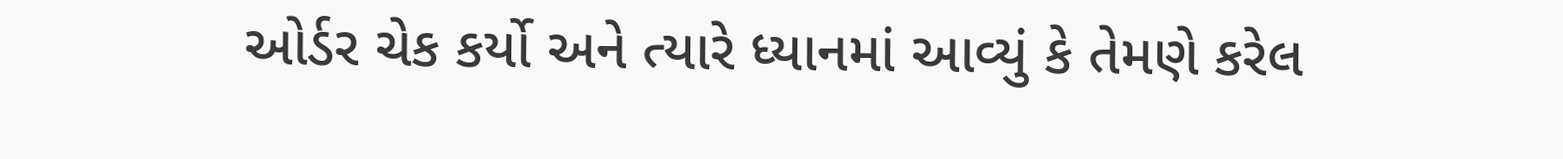ઓર્ડર ચેક કર્યો અને ત્યારે ધ્યાનમાં આવ્યું કે તેમણે કરેલ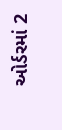ઓર્ડરમાં 2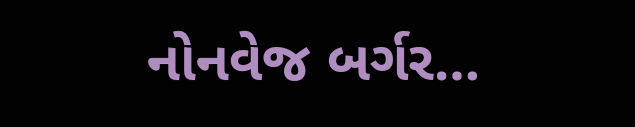નોનવેજ બર્ગર…